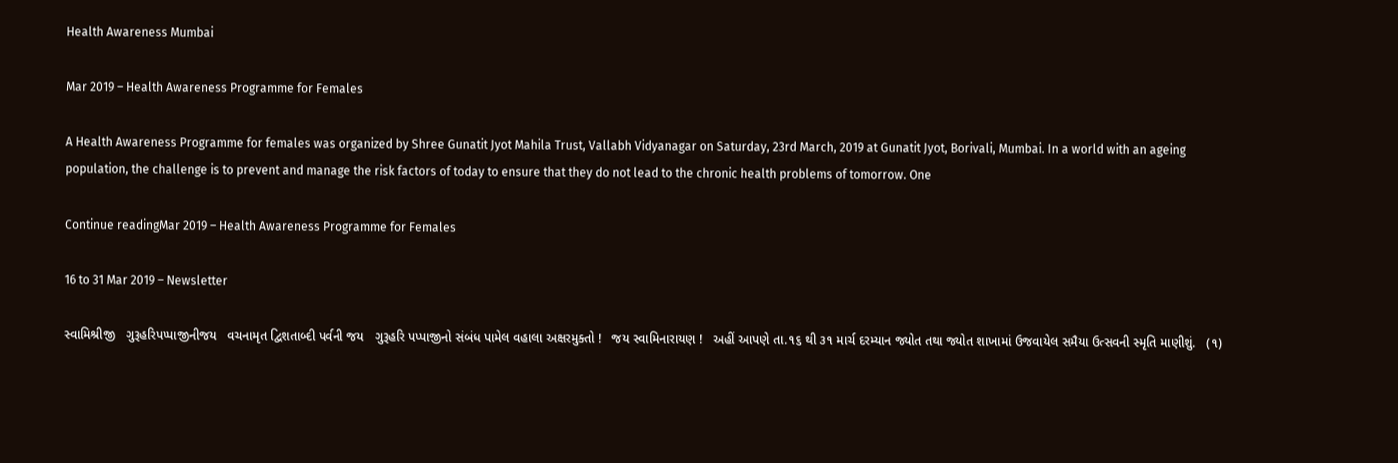Health Awareness Mumbai

Mar 2019 – Health Awareness Programme for Females

A Health Awareness Programme for females was organized by Shree Gunatit Jyot Mahila Trust, Vallabh Vidyanagar on Saturday, 23rd March, 2019 at Gunatit Jyot, Borivali, Mumbai. In a world with an ageing population, the challenge is to prevent and manage the risk factors of today to ensure that they do not lead to the chronic health problems of tomorrow. One

Continue readingMar 2019 – Health Awareness Programme for Females

16 to 31 Mar 2019 – Newsletter

સ્વામિશ્રીજી   ગુરૂહરિપપ્પાજીનીજય   વચનામૃત દ્વિશતાબ્દી પર્વની જય   ગુરૂહરિ પપ્પાજીનો સંબંધ પામેલ વહાલા અક્ષરમુક્તો !   જય સ્વામિનારાયણ !   અહીં આપણે તા.૧૬ થી ૩૧ માર્ચ દરમ્યાન જ્યોત તથા જ્યોત શાખામાં ઉજવાયેલ સમૈયા ઉત્સવની સ્મૃતિ માણીશું.   (૧)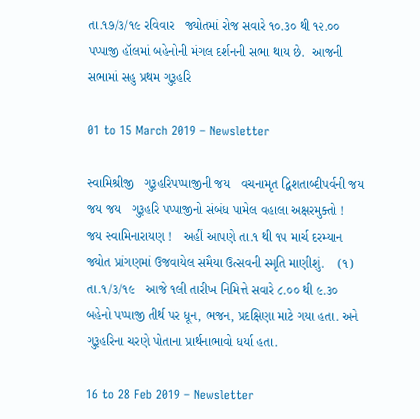તા.૧૭/૩/૧૯ રવિવાર   જ્યોતમાં રોજ સવારે ૧૦.૩૦ થી ૧૨.૦૦ પપ્પાજી હૉલમાં બહેનોની મંગલ દર્શનની સભા થાય છે.  આજની સભામાં સહુ પ્રથમ ગુરૂહરિ

01 to 15 March 2019 – Newsletter

સ્વામિશ્રીજી   ગુરૂહરિપપ્પાજીની જય   વચનામૃત દ્વિશતાબ્દીપર્વની જય જય જય   ગુરૂહરિ પપ્પાજીનો સંબંધ પામેલ વહાલા અક્ષરમુક્તો !   જય સ્વામિનારાયણ !   અહીં આપણે તા.૧ થી ૧૫ માર્ચ દરમ્યાન જ્યોત પ્રાંગણમાં ઉજવાયેલ સમૈયા ઉત્સવની સ્મૃતિ માણીશું.    (૧) તા.૧/૩/૧૯   આજે ૧લી તારીખ નિમિત્તે સવારે ૮.૦૦ થી ૯.૩૦ બહેનો પપ્પાજી તીર્થ પર ધૂન, ભજન, પ્રદક્ષિણા માટે ગયા હતા. અને ગુરૂહરિના ચરણે પોતાના પ્રાર્થનાભાવો ધર્યા હતા.

16 to 28 Feb 2019 – Newsletter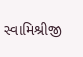સ્વામિશ્રીજી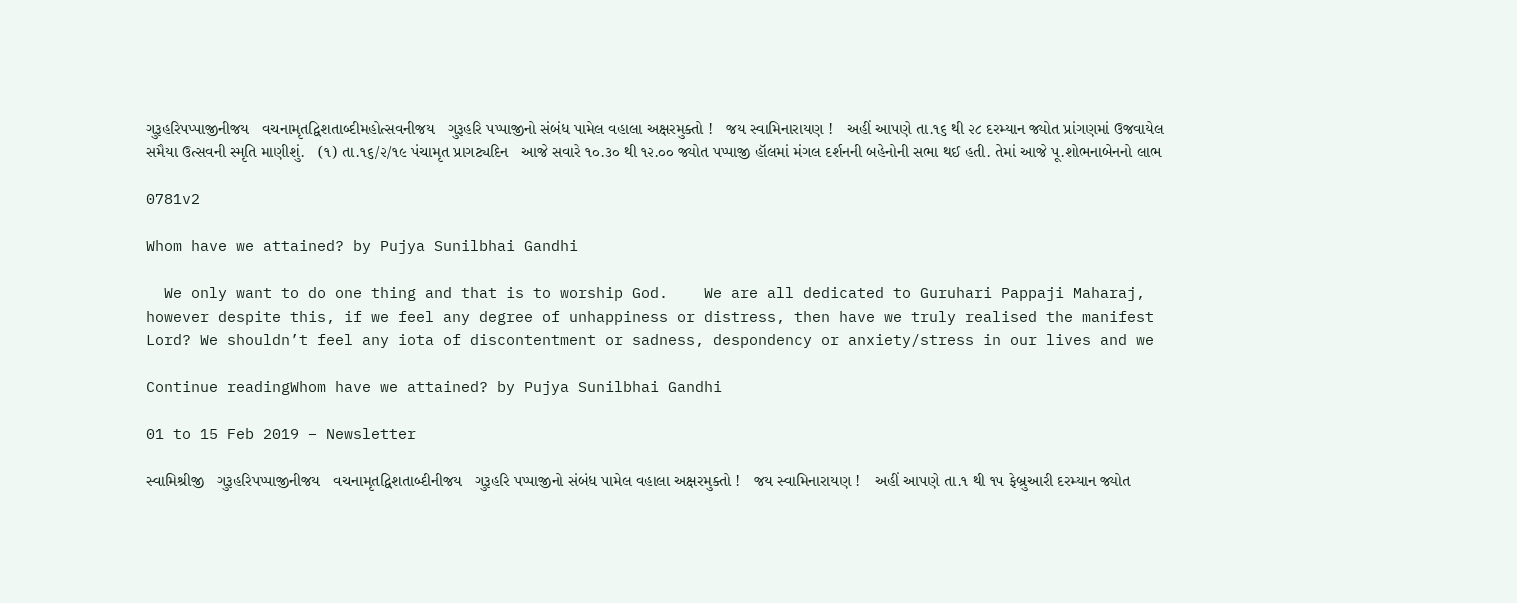ગુરૂહરિપપ્પાજીનીજય   વચનામૃતદ્વિશતાબ્દીમહોત્સવનીજય   ગુરૂહરિ પપ્પાજીનો સંબંધ પામેલ વહાલા અક્ષરમુક્તો !   જય સ્વામિનારાયણ !   અહીં આપણે તા.૧૬ થી ૨૮ દરમ્યાન જ્યોત પ્રાંગણમાં ઉજવાયેલ સમૈયા ઉત્સવની સ્મૃતિ માણીશું.   (૧) તા.૧૬/૨/૧૯ પંચામૃત પ્રાગટ્યદિન   આજે સવારે ૧૦.૩૦ થી ૧૨.૦૦ જ્યોત પપ્પાજી હૉલમાં મંગલ દર્શનની બહેનોની સભા થઈ હતી. તેમાં આજે પૂ.શોભનાબેનનો લાભ

0781v2

Whom have we attained? by Pujya Sunilbhai Gandhi

  We only want to do one thing and that is to worship God.    We are all dedicated to Guruhari Pappaji Maharaj, however despite this, if we feel any degree of unhappiness or distress, then have we truly realised the manifest Lord? We shouldn’t feel any iota of discontentment or sadness, despondency or anxiety/stress in our lives and we

Continue readingWhom have we attained? by Pujya Sunilbhai Gandhi

01 to 15 Feb 2019 – Newsletter

સ્વામિશ્રીજી   ગુરૂહરિપપ્પાજીનીજય   વચનામૃતદ્વિશતાબ્દીનીજય   ગુરૂહરિ પપ્પાજીનો સંબંધ પામેલ વહાલા અક્ષરમુક્તો !   જય સ્વામિનારાયણ !   અહીં આપણે તા.૧ થી ૧૫ ફેબ્રુઆરી દરમ્યાન જ્યોત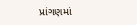પ્રાંગણમાં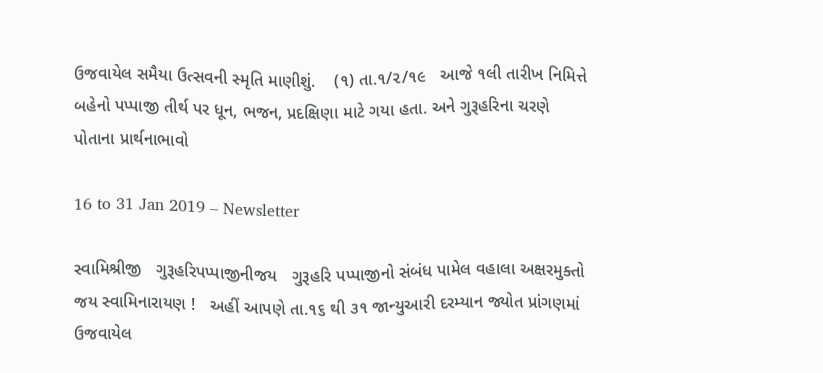ઉજવાયેલ સમૈયા ઉત્સવની સ્મૃતિ માણીશું.    (૧) તા.૧/૨/૧૯   આજે ૧લી તારીખ નિમિત્તે બહેનો પપ્પાજી તીર્થ પર ધૂન, ભજન, પ્રદક્ષિણા માટે ગયા હતા. અને ગુરૂહરિના ચરણે પોતાના પ્રાર્થનાભાવો

16 to 31 Jan 2019 – Newsletter

સ્વામિશ્રીજી   ગુરૂહરિપપ્પાજીનીજય   ગુરૂહરિ પપ્પાજીનો સંબંધ પામેલ વહાલા અક્ષરમુક્તો જય સ્વામિનારાયણ !   અહીં આપણે તા.૧૬ થી ૩૧ જાન્યુઆરી દરમ્યાન જ્યોત પ્રાંગણમાં ઉજવાયેલ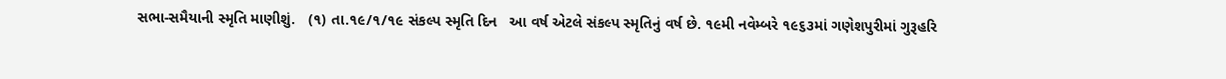સભા-સમૈયાની સ્મૃતિ માણીશું.   (૧) તા.૧૯/૧/૧૯ સંકલ્પ સ્મૃતિ દિન   આ વર્ષ એટલે સંકલ્પ સ્મૃતિનું વર્ષ છે. ૧૯મી નવેમ્બરે ૧૯૬૩માં ગણેશપુરીમાં ગુરૂહરિ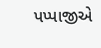પપ્પાજીએ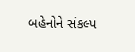બહેનોને સંકલ્પ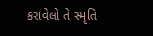કરાવેલો તે સ્મૃતિ